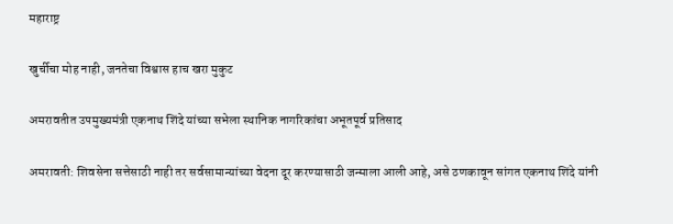महाराष्ट्र

खुर्चीचा मोह नाही, जनतेचा विश्वास हाच खरा मुकुट

अमरावतीत उपमुख्यमंत्री एकनाथ शिंदे यांच्या सभेला स्थानिक नागरिकांचा अभूतपूर्व प्रतिसाद

अमरावती: शिवसेना सत्तेसाठी नाही तर सर्वसामान्यांच्या वेदना दूर करण्यासाठी जन्माला आली आहे, असे ठणकावून सांगत एकनाथ शिंदे यांनी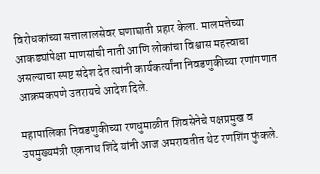विरोधकांच्या सत्तालालसेवर घणाघाती प्रहार केला. मालमत्तेच्या आकड्यांपेक्षा माणसांची नाती आणि लोकांचा विश्वास महत्त्वाचा असल्याचा स्पष्ट संदेश देत त्यांनी कार्यकर्त्यांना निवडणुकीच्या रणांगणात आक्रमकपणे उतरायचे आदेश दिले.

महापालिका निवडणुकीच्या रणधुमाळीत शिवसेनेचे पक्षप्रमुख व उपमुख्यमंत्री एकनाथ शिंदे यांनी आज अमरावतीत थेट रणशिंग फुंकले.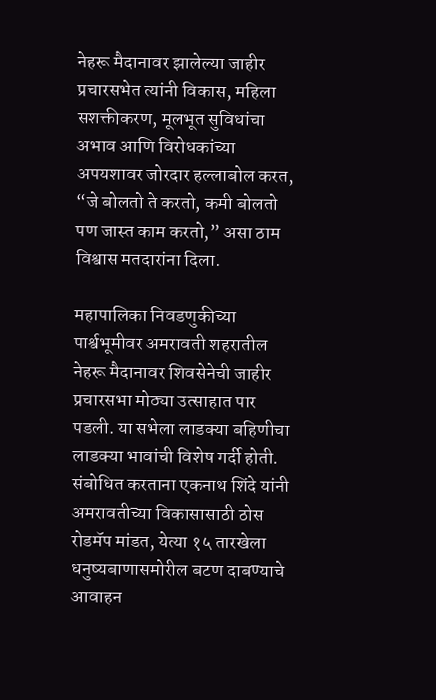नेहरू मैदानावर झालेल्या जाहीर प्रचारसभेत त्यांनी विकास, महिला सशक्तीकरण, मूलभूत सुविधांचा अभाव आणि विरोधकांच्या अपयशावर जोरदार हल्लाबोल करत, “जे बोलतो ते करतो, कमी बोलतो पण जास्त काम करतो,” असा ठाम विश्वास मतदारांना दिला.

महापालिका निवडणुकीच्या पार्श्वभूमीवर अमरावती शहरातील नेहरू मैदानावर शिवसेनेची जाहीर प्रचारसभा मोठ्या उत्साहात पार पडली. या सभेला लाडक्या बहिणीचा लाडक्या भावांची विशेष गर्दी होती. संबोधित करताना एकनाथ शिंदे यांनी अमरावतीच्या विकासासाठी ठोस रोडमॅप मांडत, येत्या १५ तारखेला धनुष्यबाणासमोरील बटण दाबण्याचे आवाहन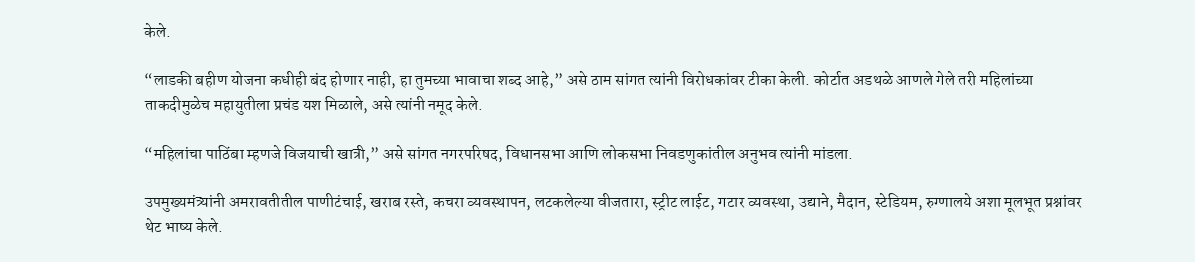केले.

“लाडकी बहीण योजना कधीही बंद होणार नाही, हा तुमच्या भावाचा शब्द आहे,” असे ठाम सांगत त्यांनी विरोधकांवर टीका केली. कोर्टात अडथळे आणले गेले तरी महिलांच्या ताकदीमुळेच महायुतीला प्रचंड यश मिळाले, असे त्यांनी नमूद केले.

“महिलांचा पाठिंबा म्हणजे विजयाची खात्री,” असे सांगत नगरपरिषद, विधानसभा आणि लोकसभा निवडणुकांतील अनुभव त्यांनी मांडला.

उपमुख्यमंत्र्यांनी अमरावतीतील पाणीटंचाई, खराब रस्ते, कचरा व्यवस्थापन, लटकलेल्या वीजतारा, स्ट्रीट लाईट, गटार व्यवस्था, उद्याने, मैदान, स्टेडियम, रुग्णालये अशा मूलभूत प्रश्नांवर थेट भाष्य केले.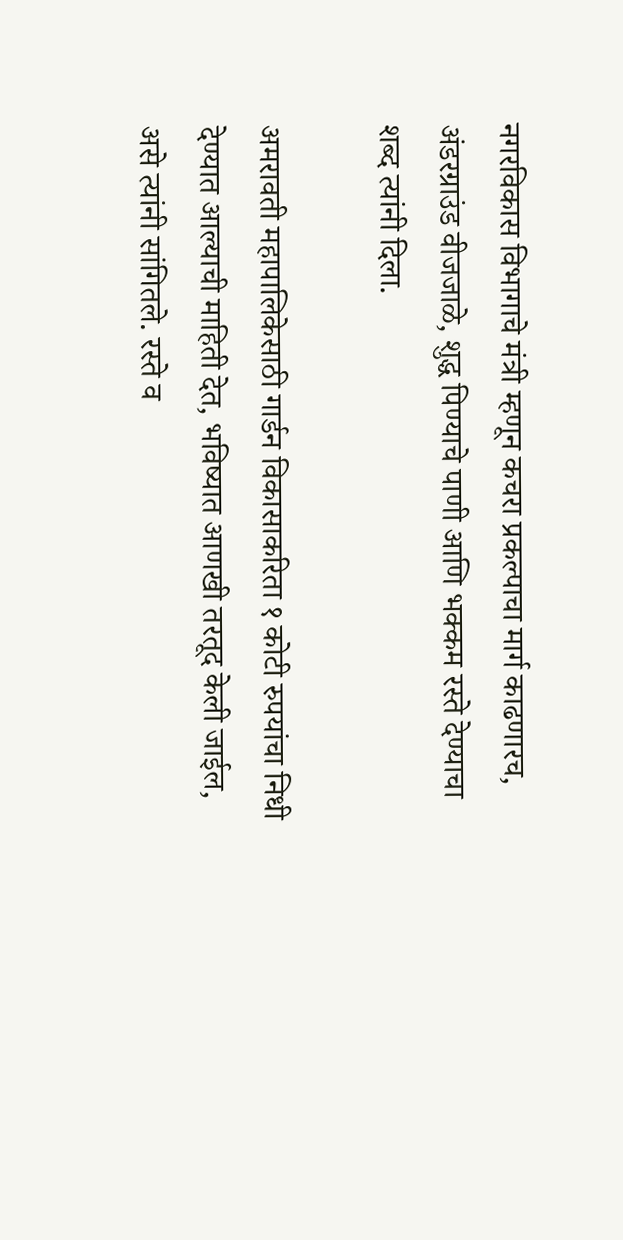नगरविकास विभागाचे मंत्री म्हणून कचरा प्रकल्पाचा मार्ग काढणारच, अंडरग्राउंड वीजजाळे, शुद्ध पिण्याचे पाणी आणि भक्कम रस्ते देण्याचा शब्द त्यांनी दिला.

अमरावती महापालिकेसाठी गार्डन विकासाकरिता १ कोटी रुपयांचा निधी देण्यात आल्याची माहिती देत, भविष्यात आणखी तरतूद केली जाईल, असे त्यांनी सांगितले. रस्ते व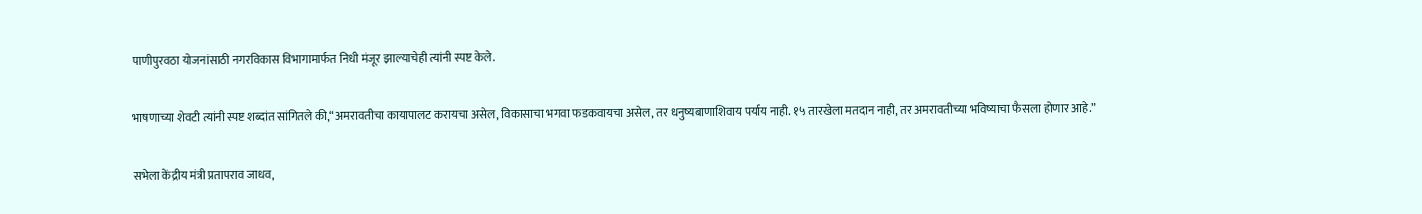पाणीपुरवठा योजनांसाठी नगरविकास विभागामार्फत निधी मंजूर झाल्याचेही त्यांनी स्पष्ट केले.

भाषणाच्या शेवटी त्यांनी स्पष्ट शब्दांत सांगितले की,“अमरावतीचा कायापालट करायचा असेल, विकासाचा भगवा फडकवायचा असेल, तर धनुष्यबाणाशिवाय पर्याय नाही. १५ तारखेला मतदान नाही, तर अमरावतीच्या भविष्याचा फैसला होणार आहे.”

सभेला केंद्रीय मंत्री प्रतापराव जाधव,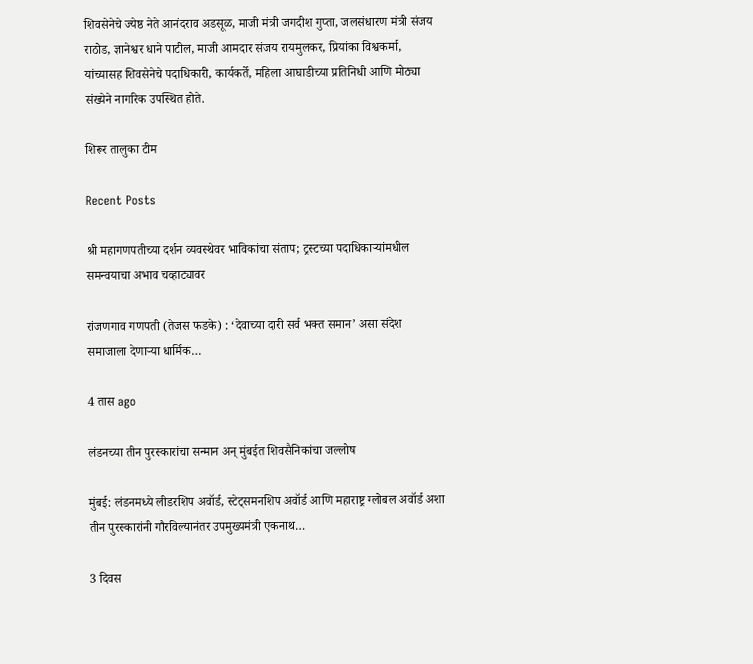शिवसेनेचे ज्येष्ठ नेते आनंदराव अडसूळ, माजी मंत्री जगदीश गुप्ता, जलसंधारण मंत्री संजय राठोड, ज्ञानेश्वर धाने पाटील, माजी आमदार संजय रायमुलकर, प्रियांका विश्वकर्मा, यांच्यासह शिवसेनेचे पदाधिकारी, कार्यकर्ते, महिला आघाडीच्या प्रतिनिधी आणि मोठ्या संख्येने नागरिक उपस्थित होते.

शिरूर तालुका टीम

Recent Posts

श्री महागणपतीच्या दर्शन व्यवस्थेवर भाविकांचा संताप; ट्रस्टच्या पदाधिकाऱ्यांमधील समन्वयाचा अभाव चव्हाट्यावर

रांजणगाव गणपती (तेजस फडके) : ‘देवाच्या दारी सर्व भक्त समान’ असा संदेश समाजाला देणाऱ्या धार्मिक…

4 तास ago

लंडनच्या तीन पुरस्कारांचा सन्मान अन् मुंबईत शिवसैनिकांचा जल्लोष

मुंबई: लंडनमध्ये लीडरशिप अवॉर्ड, स्टेट्समनशिप अवॉर्ड आणि महाराष्ट्र ग्लोबल अवॉर्ड अशा तीन पुरस्कारांनी गौरविल्यानंतर उपमुख्यमंत्री एकनाथ…

3 दिवस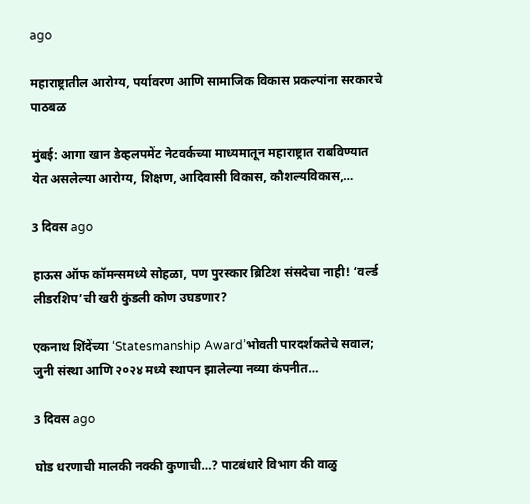ago

महाराष्ट्रातील आरोग्य, पर्यावरण आणि सामाजिक विकास प्रकल्पांना सरकारचे पाठबळ

मुंबई: आगा खान डेव्हलपमेंट नेटवर्कच्या माध्यमातून महाराष्ट्रात राबविण्यात येत असलेल्या आरोग्य, शिक्षण, आदिवासी विकास, कौशल्यविकास,…

3 दिवस ago

हाऊस ऑफ कॉमन्समध्ये सोहळा, पण पुरस्कार ब्रिटिश संसदेचा नाही! ‘वर्ल्ड लीडरशिप’ची खरी कुंडली कोण उघडणार?

एकनाथ शिंदेंच्या ‘Statesmanship Award’भोवती पारदर्शकतेचे सवाल; जुनी संस्था आणि २०२४ मध्ये स्थापन झालेल्या नव्या कंपनीत…

3 दिवस ago

घोड धरणाची मालकी नक्की कुणाची…? पाटबंधारे विभाग की वाळु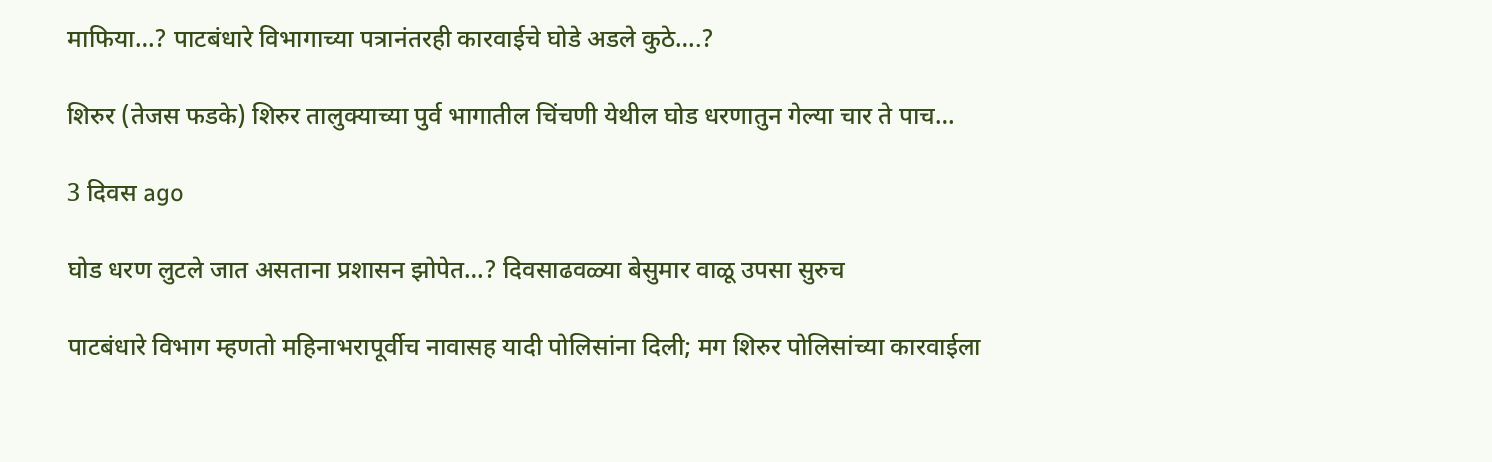माफिया…? पाटबंधारे विभागाच्या पत्रानंतरही कारवाईचे घोडे अडले कुठे….?

शिरुर (तेजस फडके) शिरुर तालुक्याच्या पुर्व भागातील चिंचणी येथील घोड धरणातुन गेल्या चार ते पाच…

3 दिवस ago

घोड धरण लुटले जात असताना प्रशासन झोपेत…? दिवसाढवळ्या बेसुमार वाळू उपसा सुरुच

पाटबंधारे विभाग म्हणतो महिनाभरापूर्वीच नावासह यादी पोलिसांना दिली; मग शिरुर पोलिसांच्या कारवाईला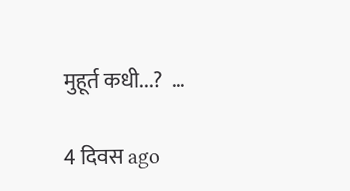मुहूर्त कधी...?  …

4 दिवस ago